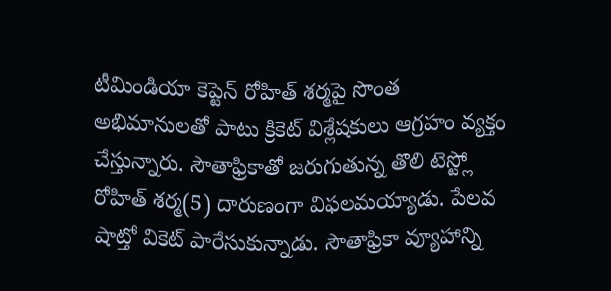టీమిండియా కెప్టెన్ రోహిత్ శర్మపై సొంత అభిమానులతో పాటు క్రికెట్ విశ్లేషకులు ఆగ్రహం వ్యక్తం చేస్తున్నారు. సౌతాఫ్రికాతో జరుగుతున్న తొలి టెస్ట్లో రోహిత్ శర్మ(5) దారుణంగా విఫలమయ్యాడు. పేలవ షాట్తో వికెట్ పారేసుకున్నాడు. సౌతాఫ్రికా వ్యూహాన్ని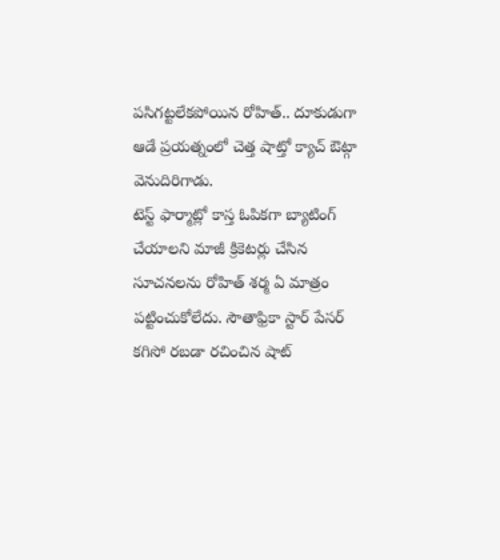పసిగట్టలేకపోయిన రోహిత్.. దూకుడుగా ఆడే ప్రయత్నంలో చెత్త షాట్తో క్యాచ్ ఔట్గా వెనుదిరిగాడు.
టెస్ట్ ఫార్మాట్లో కాస్త ఓపికగా బ్యాటింగ్ చేయాలని మాజీ క్రికెటర్లు చేసిన సూచనలను రోహిత్ శర్మ ఏ మాత్రం పట్టించుకోలేదు. సౌతాఫ్రికా స్టార్ పేసర్ కగిసో రబడా రచించిన షాట్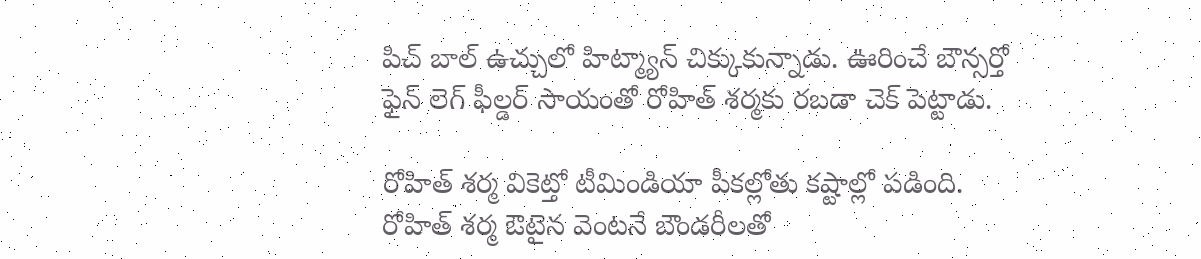పిచ్ బాల్ ఉచ్చులో హిట్మ్యాన్ చిక్కుకున్నాడు. ఊరించే బౌన్సర్తో ఫైన్ లెగ్ ఫీల్డర్ సాయంతో రోహిత్ శర్మకు రబడా చెక్ పెట్టాడు.

రోహిత్ శర్మ వికెట్తో టీమిండియా పీకల్లోతు కష్టాల్లో పడింది. రోహిత్ శర్మ ఔటైన వెంటనే బౌండరీలతో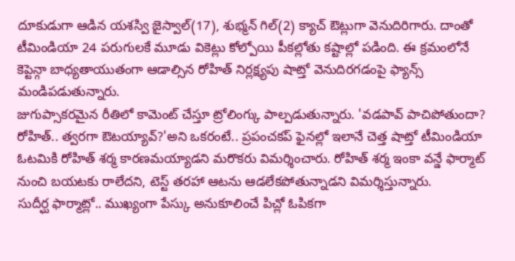దూకుడుగా ఆడిన యశస్వి జైస్వాల్(17), శుభ్మన్ గిల్(2) క్యాచ్ ఔట్లుగా వెనుదిరిగారు. దాంతో టీమిండియా 24 పరుగులకే మూడు వికెట్లు కోల్పోయి పీకల్లోతు కష్టాల్లో పడింది. ఈ క్రమంలోనే కెప్టెన్గా బాధ్యతాయుతంగా ఆడాల్సిన రోహిత్ నిర్లక్ష్యపు షాట్తో వెనుదిరగడంపై ఫ్యాన్స్ మండిపడుతున్నారు.
జుగుప్సాకరమైన రీతిలో కామెంట్ చేస్తూ ట్రోలింగ్కు పాల్పడుతున్నారు. 'వడపావ్ పాచిపోతుందా? రోహిత్.. త్వరగా ఔటయ్యావ్?'అని ఒకరంటే.. ప్రపంచకప్ ఫైనల్లో ఇలానే చెత్త షాట్తో టీమిండియా ఓటమికి రోహిత్ శర్మ కారణమయ్యాడని మరొకరు విమర్శించారు. రోహిత్ శర్మ ఇంకా వన్డే ఫార్మాట్ నుంచి బయటకు రాలేదని, టెస్ట్ తరహా ఆటను ఆడలేకపోతున్నాడని విమర్శిస్తున్నారు.
సుదీర్ఘ ఫార్మాట్లో.. ముఖ్యంగా పేస్కు అనుకూలించే పిచ్లో ఓపికగా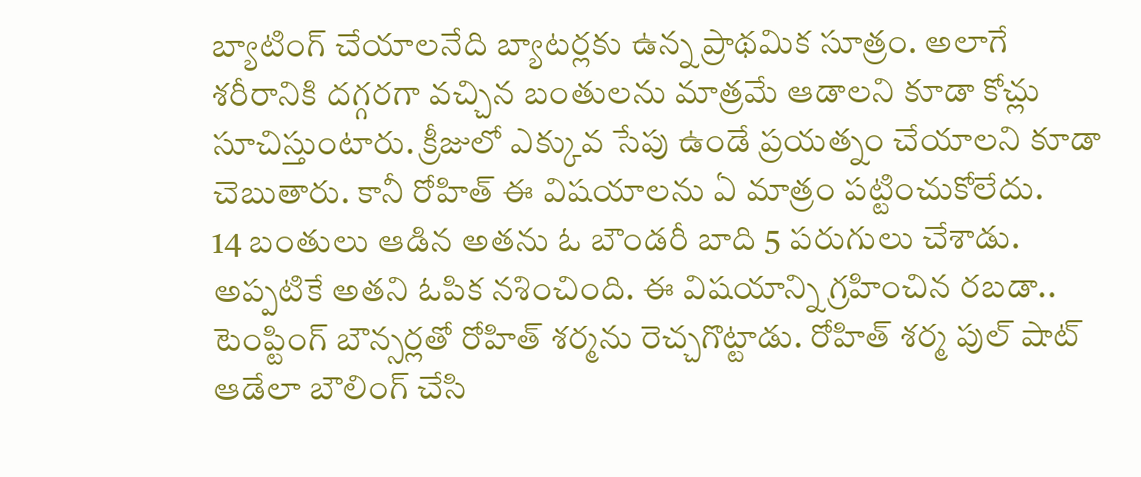బ్యాటింగ్ చేయాలనేది బ్యాటర్లకు ఉన్న ప్రాథమిక సూత్రం. అలాగే శరీరానికి దగ్గరగా వచ్చిన బంతులను మాత్రమే ఆడాలని కూడా కోచ్లు సూచిస్తుంటారు. క్రీజులో ఎక్కువ సేపు ఉండే ప్రయత్నం చేయాలని కూడా చెబుతారు. కానీ రోహిత్ ఈ విషయాలను ఏ మాత్రం పట్టించుకోలేదు.
14 బంతులు ఆడిన అతను ఓ బౌండరీ బాది 5 పరుగులు చేశాడు. అప్పటికే అతని ఓపిక నశించింది. ఈ విషయాన్ని గ్రహించిన రబడా.. టెంప్టింగ్ బౌన్సర్లతో రోహిత్ శర్మను రెచ్చగొట్టాడు. రోహిత్ శర్మ పుల్ షాట్ ఆడేలా బౌలింగ్ చేసి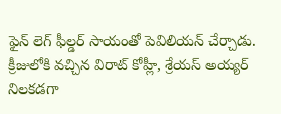ఫైన్ లెగ్ ఫీల్డర్ సాయంతో పెవిలియన్ చేర్చాడు.
క్రీజులోకి వచ్చిన విరాట్ కోహ్లీ, శ్రేయస్ అయ్యర్ నిలకడగా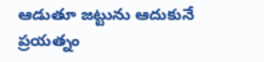ఆడుతూ జట్టును ఆదుకునే ప్రయత్నం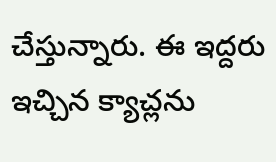చేస్తున్నారు. ఈ ఇద్దరు ఇచ్చిన క్యాచ్లను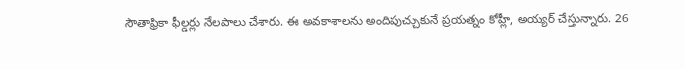సౌతాఫ్రికా ఫీల్డర్లు నేలపాలు చేశారు. ఈ అవకాశాలను అందిపుచ్చుకునే ప్రయత్నం కోహ్లీ, అయ్యర్ చేస్తున్నారు. 26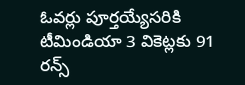ఓవర్లు పూర్తయ్యేసరికి టీమిండియా 3 వికెట్లకు 91 రన్స్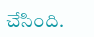చేసింది.